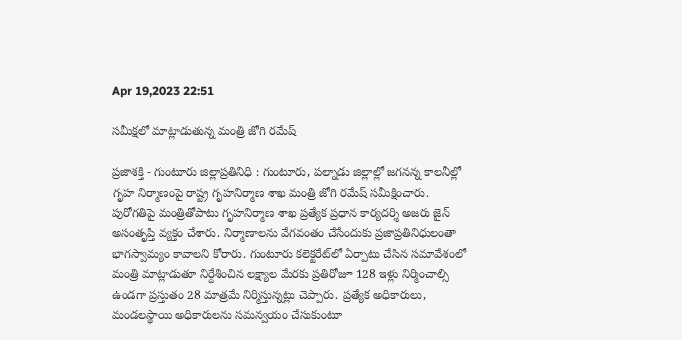Apr 19,2023 22:51

సమీక్షలో మాట్లాడుతున్న మంత్రి జోగి రమేష్‌

ప్రజాశక్తి - గుంటూరు జిల్లాప్రతినిధి : గుంటూరు, పల్నాడు జిల్లాల్లో జగనన్న కాలనీల్లో గృహ నిర్మాణంపై రాష్ట్ర గృహనిర్మాణ శాఖ మంత్రి జోగి రమేష్‌ సమీక్షించారు. పురోగతిపై మంత్రితోపాటు గృహనిర్మాణ శాఖ ప్రత్యేక ప్రధాన కార్యదర్శి అజరు జైన్‌ అసంతృప్తి వ్యక్తం చేశారు. నిర్మాణాలను వేగవంతం చేసేందుకు ప్రజాప్రతినిధులంతా భాగస్వామ్యం కావాలని కోరారు. గుంటూరు కలెక్టరేట్‌లో ఏర్పాటు చేసిన సమావేశంలో మంత్రి మాట్లాడుతూ నిర్దేశించిన లక్ష్యాల మేరకు ప్రతిరోజూ 128 ఇళ్లు నిర్మించాల్సి ఉండగా ప్రస్తుతం 28 మాత్రమే నిర్మిస్తున్నట్లు చెప్పారు. ప్రత్యేక అధికారులు, మండలస్థాయి అధికారులను సమన్వయం చేసుకుంటూ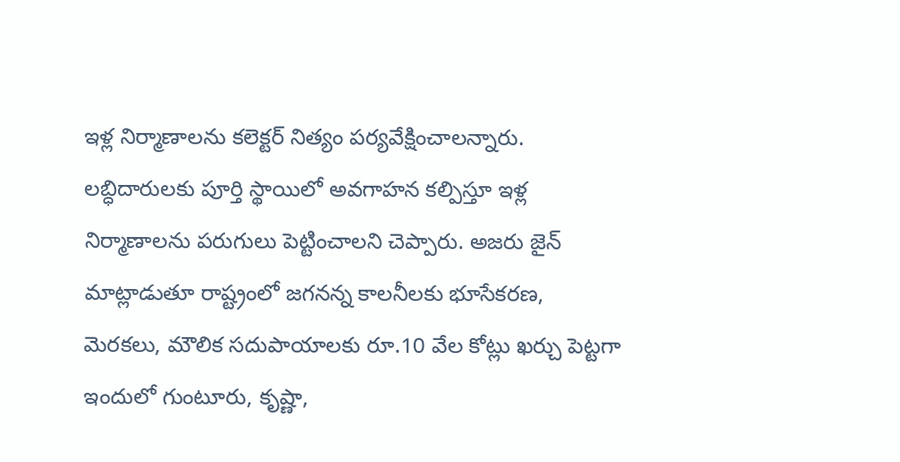ఇళ్ల నిర్మాణాలను కలెక్టర్‌ నిత్యం పర్యవేక్షించాలన్నారు. లబ్ధిదారులకు పూర్తి స్థాయిలో అవగాహన కల్పిస్తూ ఇళ్ల నిర్మాణాలను పరుగులు పెట్టించాలని చెప్పారు. అజరు జైన్‌ మాట్లాడుతూ రాష్ట్రంలో జగనన్న కాలనీలకు భూసేకరణ, మెరకలు, మౌలిక సదుపాయాలకు రూ.10 వేల కోట్లు ఖర్చు పెట్టగా ఇందులో గుంటూరు, కృష్ణా,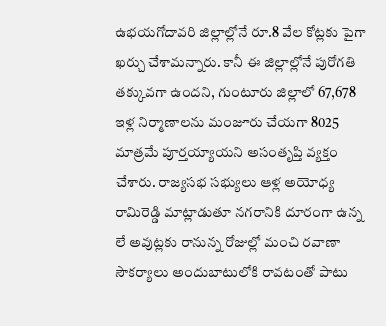ఉభయగోదావరి జిల్లాల్లోనే రూ.8 వేల కోట్లకు పైగా ఖర్చు చేశామన్నారు. కానీ ఈ జిల్లాల్లోనే పురోగతి తక్కువగా ఉందని, గుంటూరు జిల్లాలో 67,678 ఇళ్ల నిర్మాణాలను మంజూరు చేయగా 8025 మాత్రమే పూర్తయ్యాయని అసంతృప్తి వ్యక్తం చేశారు. రాజ్యసభ సభ్యులు ఆళ్ల అయోధ్య రామిరెడ్డి మాట్లాడుతూ నగరానికి దూరంగా ఉన్న లే అవుట్లకు రానున్న రోజుల్లో మంచి రవాణా సౌకర్యాలు అందుబాటులోకి రావటంతో పాటు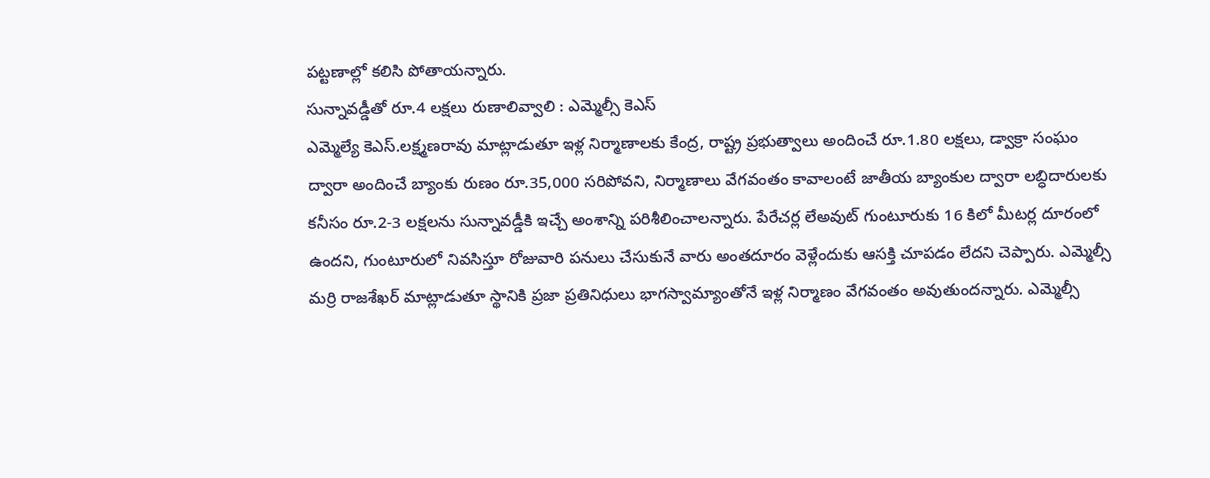పట్టణాల్లో కలిసి పోతాయన్నారు.
సున్నావడ్డీతో రూ.4 లక్షలు రుణాలివ్వాలి : ఎమ్మెల్సీ కెఎస్‌
ఎమ్మెల్యే కెఎస్‌.లక్ష్మణరావు మాట్లాడుతూ ఇళ్ల నిర్మాణాలకు కేంద్ర, రాష్ట్ర ప్రభుత్వాలు అందించే రూ.1.80 లక్షలు, డ్వాక్రా సంఘం ద్వారా అందించే బ్యాంకు రుణం రూ.35,000 సరిపోవని, నిర్మాణాలు వేగవంతం కావాలంటే జాతీయ బ్యాంకుల ద్వారా లబ్ధిదారులకు కనీసం రూ.2-3 లక్షలను సున్నావడ్డీకి ఇచ్చే అంశాన్ని పరిశీలించాలన్నారు. పేరేచర్ల లేఅవుట్‌ గుంటూరుకు 16 కిలో మీటర్ల దూరంలో ఉందని, గుంటూరులో నివసిస్తూ రోజువారి పనులు చేసుకునే వారు అంతదూరం వెళ్లేందుకు ఆసక్తి చూపడం లేదని చెప్పారు. ఎమ్మెల్సీ మర్రి రాజశేఖర్‌ మాట్లాడుతూ స్థానికి ప్రజా ప్రతినిధులు భాగస్వామ్యాంతోనే ఇళ్ల నిర్మాణం వేగవంతం అవుతుందన్నారు. ఎమ్మెల్సీ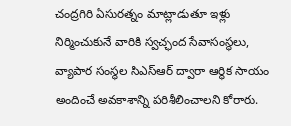చంద్రగిరి ఏసురత్నం మాట్లాడుతూ ఇళ్లు నిర్మించుకునే వారికి స్వచ్ఛంద సేవాసంస్థలు, వ్యాపార సంస్థల సిఎస్‌ఆర్‌ ద్వారా ఆర్థిక సాయం అందించే అవకాశాన్ని పరిశీలించాలని కోరారు.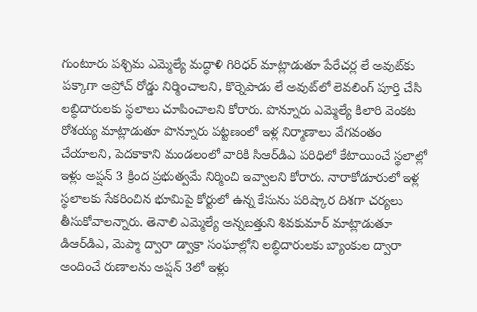గుంటూరు పశ్చిమ ఎమ్మెల్యే మద్ధాళి గిరిధర్‌ మాట్లాడుతూ పేరేచర్ల లే అవుట్‌కు పక్కాగా అప్రోచ్‌ రోడ్డు నిర్మించాలని, కొర్నెపాడు లే అవుట్‌లో లెవలింగ్‌ పూర్తి చేసి లబ్ధిదారులకు స్థలాలు చూపించాలని కోరారు. పొన్నూరు ఎమ్మెల్యే కిలారి వెంకట రోశయ్య మాట్లాడుతూ పొన్నూరు పట్టణంలో ఇళ్ల నిర్మాణాలు వేగవంతం చేయాలని, పెదకాకాని మండలంలో వారికి సిఆర్‌డిఎ పరిధిలో కేటాయించే స్థలాల్లో ఇళ్లు అప్షన్‌ 3 క్రింద ప్రభుత్వమే నిర్మించి ఇవ్వాలని కోరారు. నారాకోడూరులో ఇళ్ల స్థలాలకు సేకరించిన భూమిపై కోర్టులో ఉన్న కేసును పరిష్కార దిశగా చర్యలు తీసుకోవాలన్నారు. తెనాలి ఎమ్మెల్యే అన్నబత్తుని శివకుమార్‌ మాట్లాడుతూ డిఆర్‌డిఎ, మెప్మా ద్వారా డ్వాక్రా సంఘాల్లోని లబ్ధిదారులకు బ్యాంకుల ద్వారా అందించే రుణాలను అప్షన్‌ 3లో ఇళ్లు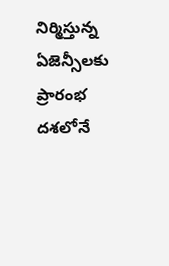నిర్మిస్తున్న ఏజెన్సీలకు ప్రారంభ దశలోనే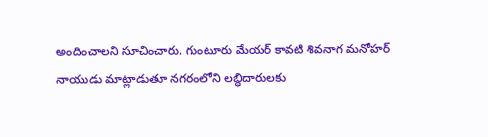అందించాలని సూచించారు. గుంటూరు మేయర్‌ కావటి శివనాగ మనోహర్‌ నాయుడు మాట్లాడుతూ నగరంలోని లబ్ధిదారులకు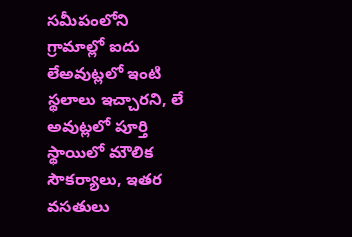సమీపంలోని గ్రామాల్లో ఐదు లేఅవుట్లలో ఇంటి స్థలాలు ఇచ్చారని, లే అవుట్లలో పూర్తి స్థాయిలో మౌలిక సౌకర్యాలు, ఇతర వసతులు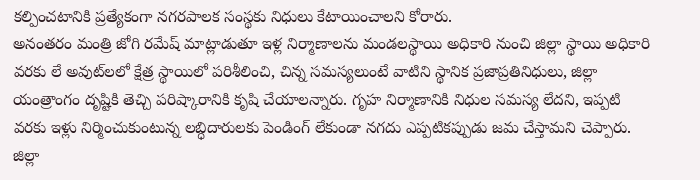కల్పించటానికి ప్రత్యేకంగా నగరపాలక సంస్థకు నిధులు కేటాయించాలని కోరారు.
అనంతరం మంత్రి జోగి రమేష్‌ మాట్లాడుతూ ఇళ్ల నిర్మాణాలను మండలస్థాయి అధికారి నుంచి జిల్లా స్థాయి అధికారి వరకు లే అవుట్‌లలో క్షేత్ర స్థాయిలో పరిశీలించి, చిన్న సమస్యలుంటే వాటిని స్థానిక ప్రజాప్రతినిధులు, జిల్లా యంత్రాంగం దృష్టికి తెచ్చి పరిష్కారానికి కృషి చేయాలన్నారు. గృహ నిర్మాణానికి నిధుల సమస్య లేదని, ఇప్పటి వరకు ఇళ్లు నిర్మించుకుంటున్న లబ్ధిదారులకు పెండింగ్‌ లేకుండా నగదు ఎప్పటికప్పుడు జమ చేస్తామని చెప్పారు. జిల్లా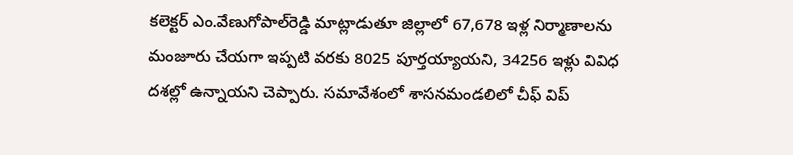కలెక్టర్‌ ఎం.వేణుగోపాల్‌రెడ్డి మాట్లాడుతూ జిల్లాలో 67,678 ఇళ్ల నిర్మాణాలను మంజూరు చేయగా ఇప్పటి వరకు 8025 పూర్తయ్యాయని, 34256 ఇళ్లు వివిధ దశల్లో ఉన్నాయని చెప్పారు. సమావేశంలో శాసనమండలిలో చీఫ్‌ విప్‌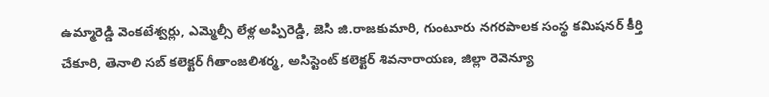ఉమ్మారెడ్డి వెంకటేశ్వర్లు, ఎమ్మెల్సీ లేళ్ల అప్పిరెడ్డి, జెసి జి.రాజకుమారి, గుంటూరు నగరపాలక సంస్థ కమిషనర్‌ కీర్తి చేకూరి, తెనాలి సబ్‌ కలెక్టర్‌ గీతాంజలిశర్మ, అసిస్టెంట్‌ కలెక్టర్‌ శివనారాయణ, జిల్లా రెవెన్యూ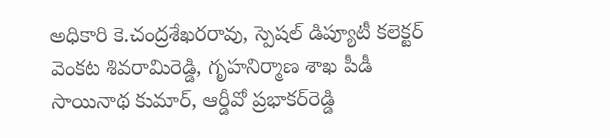అధికారి కె.చంద్రశేఖరరావు, స్పెషల్‌ డిప్యూటీ కలెక్టర్‌ వెంకట శివరామిరెడ్డి, గృహనిర్మాణ శాఖ పీడీ సాయినాథ కుమార్‌, ఆర్డీవో ప్రభాకర్‌రెడ్డి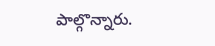పాల్గొన్నారు.